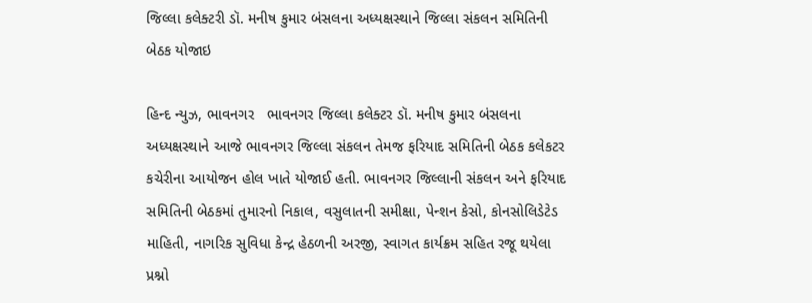જિલ્લા કલેક્ટરી ડૉ. મનીષ કુમાર બંસલના અધ્યક્ષસ્થાને જિલ્લા સંકલન સમિતિની બેઠક યોજાઇ

હિન્દ ન્યુઝ, ભાવનગર   ભાવનગર જિલ્લા કલેક્ટર ડૉ. મનીષ કુમાર બંસલના અધ્યક્ષસ્થાને આજે ભાવનગર જિલ્લા સંકલન તેમજ ફરિયાદ સમિતિની બેઠક કલેકટર કચેરીના આયોજન હોલ ખાતે યોજાઈ હતી. ભાવનગર જિલ્લાની સંકલન અને ફરિયાદ સમિતિની બેઠકમાં તુમારનો નિકાલ, વસુલાતની સમીક્ષા, પેન્શન કેસો, કોનસોલિડેટેડ માહિતી, નાગરિક સુવિધા કેન્દ્ર હેઠળની અરજી, સ્વાગત કાર્યક્રમ સહિત રજૂ થયેલા પ્રશ્નો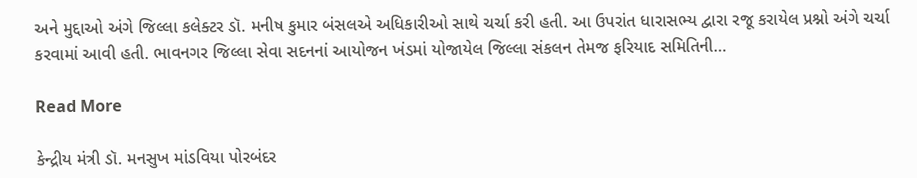અને મુદ્દાઓ અંગે જિલ્લા કલેક્ટર ડૉ. મનીષ કુમાર બંસલએ અધિકારીઓ સાથે ચર્ચા કરી હતી. આ ઉપરાંત ધારાસભ્ય દ્વારા રજૂ કરાયેલ પ્રશ્નો અંગે ચર્ચા કરવામાં આવી હતી. ભાવનગર જિલ્લા સેવા સદનનાં આયોજન ખંડમાં યોજાયેલ જિલ્લા સંકલન તેમજ ફરિયાદ સમિતિની…

Read More

કેન્દ્રીય મંત્રી ડૉ. મનસુખ માંડવિયા પોરબંદર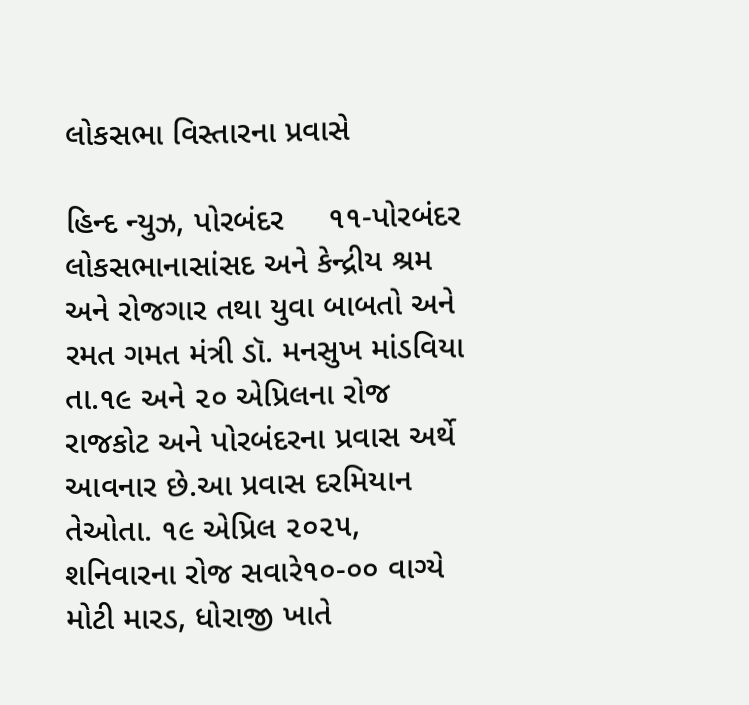લોકસભા વિસ્તારના પ્રવાસે

હિન્દ ન્યુઝ, પોરબંદર     ૧૧-પોરબંદર લોકસભાનાસાંસદ અને કેન્દ્રીય શ્રમ અને રોજગાર તથા યુવા બાબતો અને રમત ગમત મંત્રી ડૉ. મનસુખ માંડવિયા તા.૧૯ અને ૨૦ એપ્રિલના રોજ રાજકોટ અને પોરબંદરના પ્રવાસ અર્થે આવનાર છે.આ પ્રવાસ દરમિયાન તેઓતા. ૧૯ એપ્રિલ ૨૦૨૫, શનિવારના રોજ સવારે૧૦-૦૦ વાગ્યે મોટી મારડ, ધોરાજી ખાતે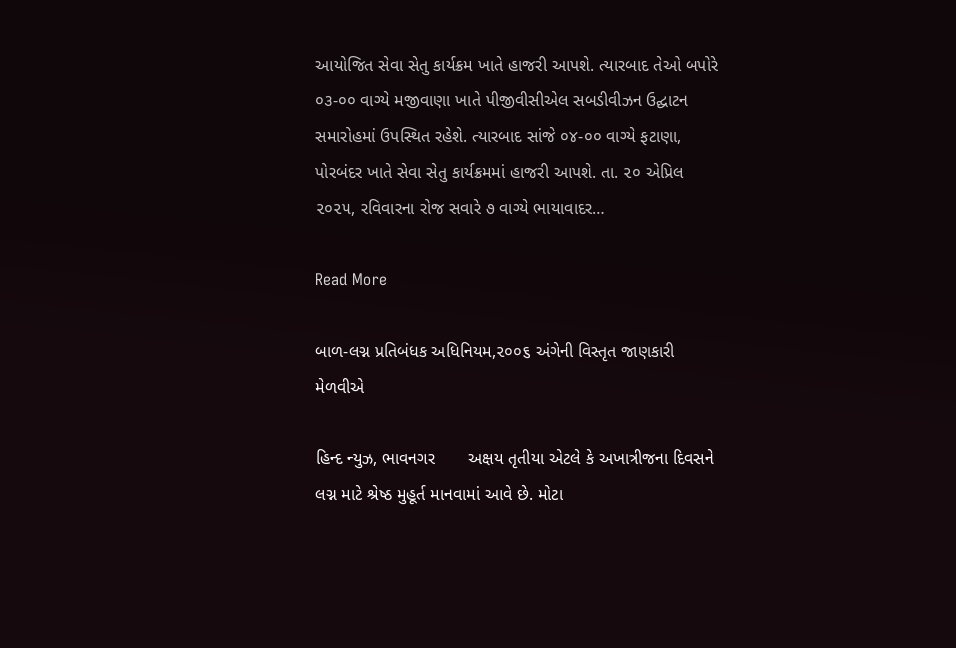આયોજિત સેવા સેતુ કાર્યક્રમ ખાતે હાજરી આપશે. ત્યારબાદ તેઓ બપોરે ૦૩-૦૦ વાગ્યે મજીવાણા ખાતે પીજીવીસીએલ સબડીવીઝન ઉદ્ઘાટન સમારોહમાં ઉપસ્થિત રહેશે. ત્યારબાદ સાંજે ૦૪-૦૦ વાગ્યે ફટાણા, પોરબંદર ખાતે સેવા સેતુ કાર્યક્રમમાં હાજરી આપશે. તા. ૨૦ એપ્રિલ ૨૦૨૫, રવિવારના રોજ સવારે ૭ વાગ્યે ભાયાવાદર…

Read More

બાળ-લગ્ન પ્રતિબંધક અધિનિયમ,૨૦૦૬ અંગેની વિસ્તૃત જાણકારી મેળવીએ

હિન્દ ન્યુઝ, ભાવનગર       અક્ષય તૃતીયા એટલે કે અખાત્રીજના દિવસને લગ્ન માટે શ્રેષ્ઠ મુહૂર્ત માનવામાં આવે છે. મોટા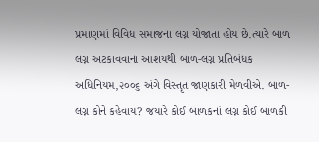પ્રમાણમાં વિવિધ સમાજના લગ્ન યોજાતા હોય છે.ત્યારે બાળ લગ્ન અટકાવવાના આશયથી બાળ-લગ્ન પ્રતિબંધક અધિનિયમ,૨૦૦૬ અંગે વિસ્તૃત જાણકારી મેળવીએ. બાળ-લગ્ન કોને કહેવાય? જયારે કોઈ બાળકનાં લગ્ન કોઈ બાળકી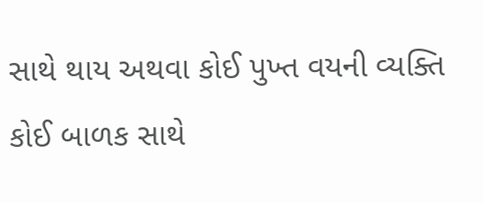સાથે થાય અથવા કોઈ પુખ્ત વયની વ્યક્તિ કોઈ બાળક સાથે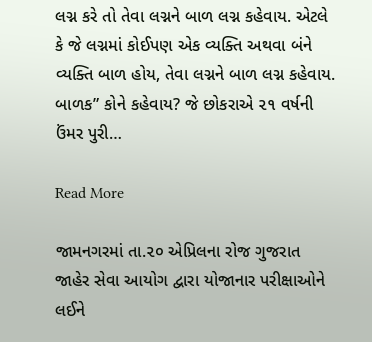લગ્ન કરે તો તેવા લગ્નને બાળ લગ્ન કહેવાય. એટલે કે જે લગ્નમાં કોઈપણ એક વ્યક્તિ અથવા બંને વ્યક્તિ બાળ હોય, તેવા લગ્નને બાળ લગ્ન કહેવાય. બાળક” કોને કહેવાય? જે છોકરાએ ૨૧ વર્ષની ઉંમર પુરી…

Read More

જામનગરમાં તા.૨૦ એપ્રિલના રોજ ગુજરાત જાહેર સેવા આયોગ દ્વારા યોજાનાર પરીક્ષાઓને લઈને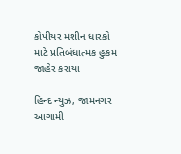કોપીયર મશીન ધારકો માટે પ્રતિબંધાત્મક હુકમ જાહેર કરાયા

હિન્દ ન્યુઝ, જામનગર    આગામી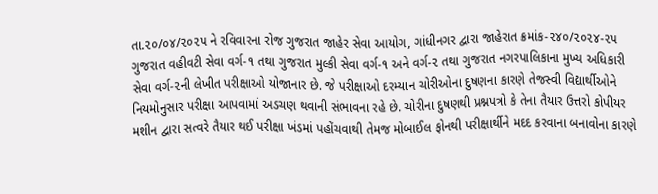તા.૨૦/૦૪/૨૦૨૫ ને રવિવારના રોજ ગુજરાત જાહેર સેવા આયોગ, ગાંધીનગર દ્વારા જાહેરાત ક્રમાંક-૨૪૦/૨૦૨૪-૨૫ ગુજરાત વહીવટી સેવા વર્ગ-૧ તથા ગુજરાત મુલ્કી સેવા વર્ગ-૧ અને વર્ગ-૨ તથા ગુજરાત નગરપાલિકાના મુખ્ય અધિકારી સેવા વર્ગ-૨ની લેખીત પરીક્ષાઓ યોજાનાર છે. જે પરીક્ષાઓ દરમ્યાન ચોરીઓના દુષણના કારણે તેજસ્વી વિદ્યાર્થીઓને નિયમોનુસાર પરીક્ષા આપવામાં અડચણ થવાની સંભાવના રહે છે. ચોરીના દુષણથી પ્રશ્નપત્રો કે તેના તૈયાર ઉત્તરો કોપીયર મશીન દ્વારા સત્વરે તૈયાર થઈ પરીક્ષા ખંડમાં પહોંચવાથી તેમજ મોબાઈલ ફોનથી પરીક્ષાર્થીને મદદ કરવાના બનાવોના કારણે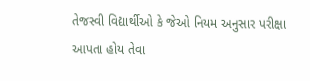તેજસ્વી વિદ્યાર્થીઓ કે જેઓ નિયમ અનુસાર પરીક્ષા આપતા હોય તેવા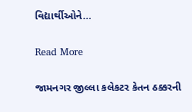વિદ્યાર્થીઓને…

Read More

જામનગર જીલ્લા કલેકટર કેતન ઠક્કરની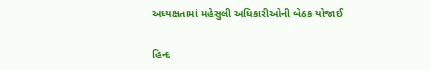અધ્યક્ષતામાં મહેસુલી અધિકારીઓની બેઠક યોજાઈ

હિન્દ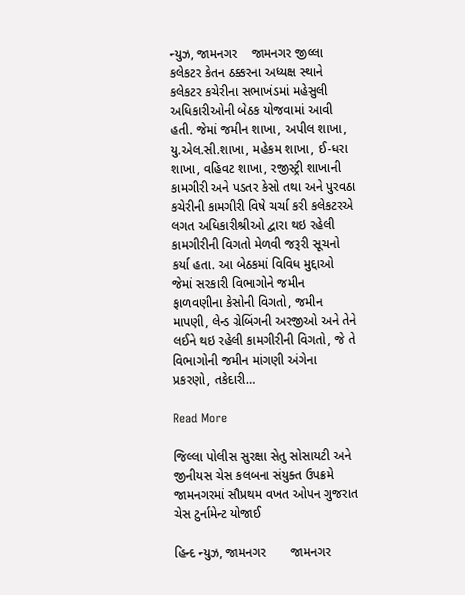ન્યુઝ, જામનગર    જામનગર જીલ્લા કલેકટર કેતન ઠક્કરના અધ્યક્ષ સ્થાને કલેકટર કચેરીના સભાખંડમાં મહેસુલી અધિકારીઓની બેઠક યોજવામાં આવી હતી. જેમાં જમીન શાખા, અપીલ શાખા, યુ.એલ.સી.શાખા, મહેકમ શાખા, ઈ-ધરા શાખા, વહિવટ શાખા, રજીસ્ટ્રી શાખાની કામગીરી અને પડતર કેસો તથા અને પુરવઠા કચેરીની કામગીરી વિષે ચર્ચા કરી કલેકટરએ લગત અધિકારીશ્રીઓ દ્વારા થઇ રહેલી કામગીરીની વિગતો મેળવી જરૂરી સૂચનો કર્યા હતા. આ બેઠકમાં વિવિધ મુદ્દાઓ જેમાં સરકારી વિભાગોને જમીન ફાળવણીના કેસોની વિગતો, જમીન માપણી, લેન્ડ ગ્રેબિંગની અરજીઓ અને તેને લઈને થઇ રહેલી કામગીરીની વિગતો, જે તે વિભાગોની જમીન માંગણી અંગેના પ્રકરણો, તકેદારી…

Read More

જિલ્લા પોલીસ સુરક્ષા સેતુ સોસાયટી અને જીનીયસ ચેસ કલબના સંયુક્ત ઉપક્રમે જામનગરમાં સૌપ્રથમ વખત ઓપન ગુજરાત ચેસ ટુર્નામેન્ટ યોજાઈ

હિન્દ ન્યુઝ, જામનગર       જામનગર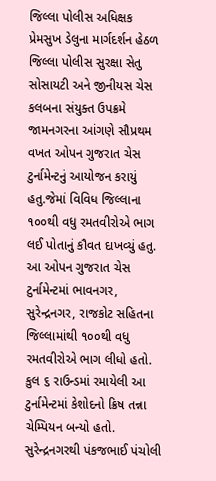જિલ્લા પોલીસ અધિક્ષક પ્રેમસુખ ડેલુના માર્ગદર્શન હેઠળ જિલ્લા પોલીસ સુરક્ષા સેતુ સોસાયટી અને જીનીયસ ચેસ કલબના સંયુક્ત ઉપક્રમે જામનગરના આંગણે સૌપ્રથમ વખત ઓપન ગુજરાત ચેસ ટુર્નામેન્ટનું આયોજન કરાયું હતુ.જેમાં વિવિધ જિલ્લાના ૧૦૦થી વધુ રમતવીરોએ ભાગ લઈ પોતાનું કૌવત દાખવ્યું હતુ.       આ ઓપન ગુજરાત ચેસ ટુર્નામેન્ટમાં ભાવનગર, સુરેન્દ્રનગર, રાજકોટ સહિતના જિલ્લામાંથી ૧૦૦થી વધુ રમતવીરોએ ભાગ લીધો હતો. કુલ ૬ રાઉન્ડમાં રમાયેલી આ ટુર્નામેન્ટમાં કેશોદનો ક્રિષ તન્ના ચેમ્પિયન બન્યો હતો. સુરેન્દ્રનગરથી પંકજભાઈ પંચોલી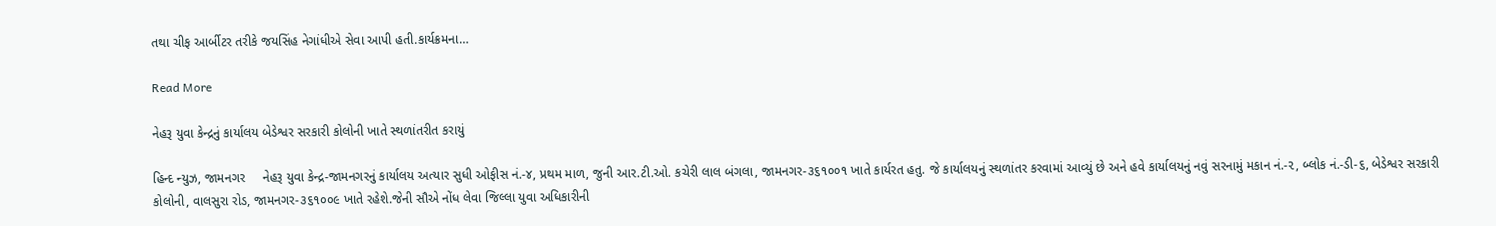તથા ચીફ આર્બીટર તરીકે જયસિંહ નેગાંધીએ સેવા આપી હતી.કાર્યક્રમના…

Read More

નેહરૂ યુવા કેન્દ્રનું કાર્યાલય બેડેશ્વર સરકારી કોલોની ખાતે સ્થળાંતરીત કરાયું

હિન્દ ન્યુઝ, જામનગર     નેહરૂ યુવા કેન્દ્ર-જામનગરનું કાર્યાલય અત્યાર સુધી ઓફીસ નં.-૪, પ્રથમ માળ, જુની આર.ટી.ઓ. કચેરી લાલ બંગલા, જામનગર-૩૬૧૦૦૧ ખાતે કાર્યરત હતુ. જે કાર્યાલયનું સ્થળાંતર કરવામાં આવ્યું છે અને હવે કાર્યાલયનું નવું સરનામું મકાન નં.-૨, બ્લોક નં.-ડી-૬, બેડેશ્વર સરકારી કોલોની, વાલસુરા રોડ, જામનગર-૩૬૧૦૦૯ ખાતે રહેશે.જેની સૌએ નોંધ લેવા જિલ્લા યુવા અધિકારીની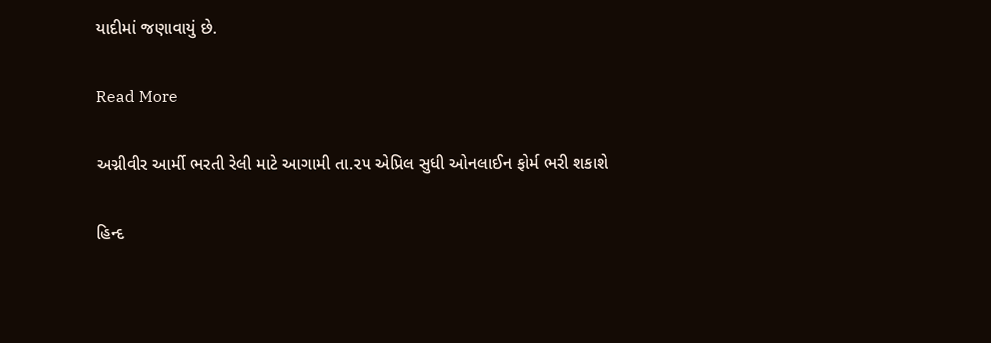યાદીમાં જણાવાયું છે.

Read More

અગ્નીવીર આર્મી ભરતી રેલી માટે આગામી તા.૨૫ એપ્રિલ સુધી ઓનલાઈન ફોર્મ ભરી શકાશે

હિન્દ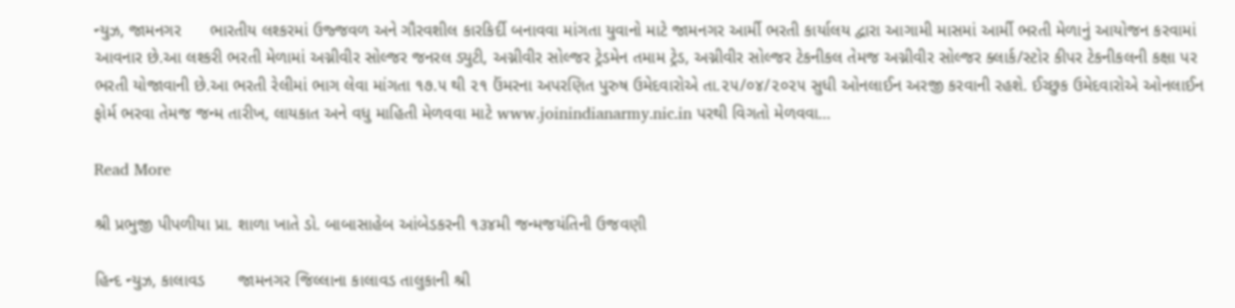ન્યુઝ, જામનગર      ભારતીય લશ્કરમાં ઉજ્જવળ અને ગૌરવશીલ કારકિર્દી બનાવવા માંગતા યુવાનો માટે જામનગર આર્મી ભરતી કાર્યાલય દ્વારા આગામી માસમાં આર્મી ભરતી મેળાનું આયોજન કરવામાં આવનાર છે.આ લશ્કરી ભરતી મેળામાં અગ્નીવીર સોલ્જર જનરલ ડ્યુટી, અગ્નીવીર સોલ્જર ટ્રેડમેન તમામ ટ્રેડ, અગ્નીવીર સોલ્જર ટેકનીકલ તેમજ અગ્નીવીર સોલ્જર ક્લાર્ક/સ્ટોર કીપર ટેકનીકલની કક્ષા પર ભરતી યોજાવાની છે.આ ભરતી રેલીમાં ભાગ લેવા માંગતા ૧૭.૫ થી ૨૧ ઉંમરના અપરણિત પુરુષ ઉમેદવારોએ તા.૨૫/૦૪/૨૦૨૫ સુધી ઓનલાઈન અરજી કરવાની રહશે. ઈચ્છુક ઉમેદવારોએ ઓનલાઈન ફોર્મ ભરવા તેમજ જન્મ તારીખ, લાયકાત અને વધુ માહિતી મેળવવા માટે www.joinindianarmy.nic.in પરથી વિગતો મેળવવા…

Read More

શ્રી પ્રભુજી પીપળીયા પ્રા. શાળા ખાતે ડો. બાબાસાહેબ આંબેડકરની ૧૩૪મી જન્મજયંતિની ઉજવણી

હિન્દ ન્યુઝ, કાલાવડ       જામનગર જિલ્લાના કાલાવડ તાલુકાની શ્રી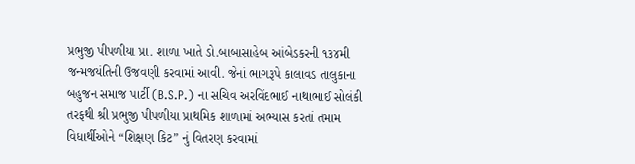પ્રભુજી પીપળીયા પ્રા. શાળા ખાતે ડો.બાબાસાહેબ આંબેડકરની ૧૩૪મી જન્મજયંતિની ઉજવણી કરવામાં આવી. જેનાં ભાગરૂપે કાલાવડ તાલુકાના બહુજન સમાજ પાર્ટી (B.S.P.) ના સચિવ અરવિંદભાઈ નાથાભાઈ સોલંકી તરફથી શ્રી પ્રભુજી પીપળીયા પ્રાથમિક શાળામાં અભ્યાસ કરતાં તમામ વિધાર્થીઓને “શિક્ષણ કિટ” નું વિતરણ કરવામાં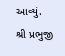આવ્યું.        શ્રી પ્રભુજી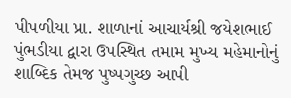પીપળીયા પ્રા. શાળાનાં આચાર્યશ્રી જયેશભાઈ પુંભડીયા દ્વારા ઉપસ્થિત તમામ મુખ્ય મહેમાનોનું શાબ્દિક તેમજ પુષ્પગુચ્છ આપી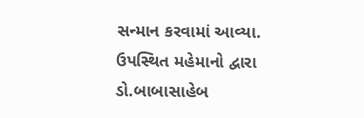સન્માન કરવામાં આવ્યા. ઉપસ્થિત મહેમાનો દ્વારા ડો.બાબાસાહેબ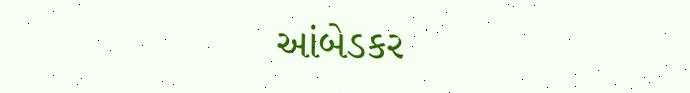આંબેડકર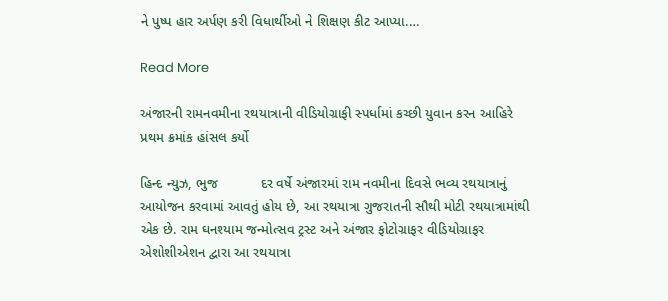ને પુષ્પ હાર અર્પણ કરી વિધાર્થીઓ ને શિક્ષણ કીટ આપ્યા.…

Read More

અંજારની રામનવમીના રથયાત્રાની વીડિયોગ્રાફી સ્પર્ધામાં કચ્છી યુવાન કરન આહિરે પ્રથમ ક્રમાંક હાંસલ કર્યો

હિન્દ ન્યુઝ, ભુજ           દર વર્ષે અંજારમાં રામ નવમીના દિવસે ભવ્ય રથયાત્રાનું આયોજન કરવામાં આવતું હોય છે, આ રથયાત્રા ગુજરાતની સૌથી મોટી રથયાત્રામાંથી એક છે. રામ ઘનશ્યામ જન્મોત્સવ ટ્રસ્ટ અને અંજાર ફોટોગ્રાફર વીડિયોગ્રાફર એશોશીએશન દ્વારા આ રથયાત્રા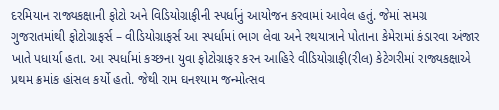દરમિયાન રાજ્યકક્ષાની ફોટો અને વિડિયોગ્રાફીની સ્પર્ધાનું આયોજન કરવામાં આવેલ હતું. જેમાં સમગ્ર ગુજરાતમાંથી ફોટોગ્રાફર્સ – વીડિયોગ્રાફર્સ આ સ્પર્ધામાં ભાગ લેવા અને રથયાત્રાને પોતાના કેમેરામાં કંડારવા અંજાર ખાતે પધાર્યા હતા. આ સ્પર્ધામાં કચ્છના યુવા ફોટોગ્રાફર કરન આહિરે વીડિયોગ્રાફી(રીલ) કેટેગરીમાં રાજ્યકક્ષાએ પ્રથમ ક્રમાંક હાંસલ કર્યો હતો. જેથી રામ ઘનશ્યામ જન્મોત્સવ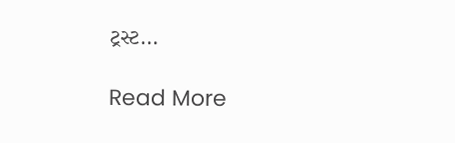ટ્રસ્ટ…

Read More